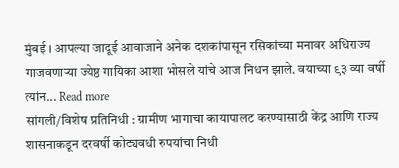मुंबई । आपल्या जादूई आवाजाने अनेक दशकांपासून रसिकांच्या मनावर अधिराज्य गाजवणाऱ्या ज्येष्ठ गायिका आशा भोसले यांचे आज निधन झाले. वयाच्या ९३ व्या वर्षी त्यांन... Read more
सांगली/विशेष प्रतिनिधी : ग्रामीण भागाचा कायापालट करण्यासाठी केंद्र आणि राज्य शासनाकडून दरवर्षी कोट्यवधी रुपयांचा निधी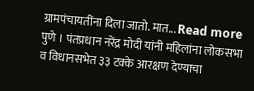ग्रामपंचायतींना दिला जातो. मात... Read more
पुणे । पंतप्रधान नरेंद्र मोदी यांनी महिलांना लोकसभा व विधानसभेत ३३ टक्के आरक्षण देण्याचा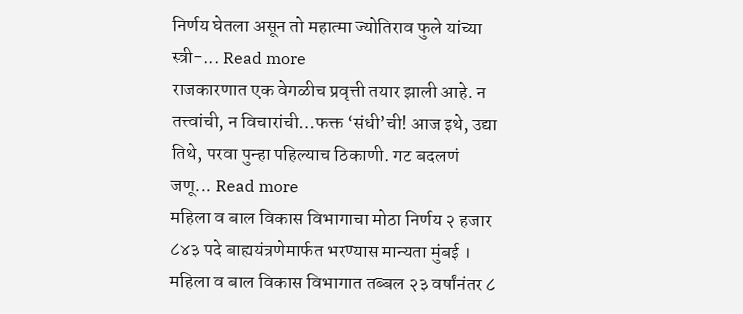निर्णय घेतला असून तो महात्मा ज्योतिराव फुले यांच्या स्त्री-... Read more
राजकारणात एक वेगळीच प्रवृत्ती तयार झाली आहे. न तत्त्वांची, न विचारांची…फक्त ‘संधी’ची! आज इथे, उद्या तिथे, परवा पुन्हा पहिल्याच ठिकाणी. गट बदलणं जणू... Read more
महिला व बाल विकास विभागाचा मोठा निर्णय २ हजार ८४३ पदे बाह्ययंत्रणेमार्फत भरण्यास मान्यता मुंबई । महिला व बाल विकास विभागात तब्बल २३ वर्षांनंतर ८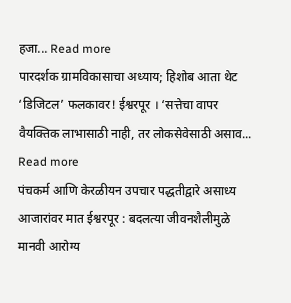हजा... Read more
पारदर्शक ग्रामविकासाचा अध्याय; हिशोब आता थेट ‘डिजिटल’ फलकावर! ईश्वरपूर । ‘सत्तेचा वापर वैयक्तिक लाभासाठी नाही, तर लोकसेवेसाठी असाव... Read more
पंचकर्म आणि केरळीयन उपचार पद्धतीद्वारे असाध्य आजारांवर मात ईश्वरपूर : बदलत्या जीवनशैलीमुळे मानवी आरोग्य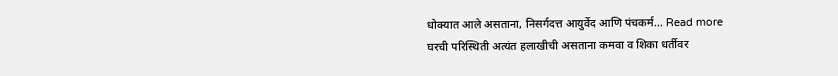धोक्यात आले असताना, निसर्गदत्त आयुर्वेद आणि पंचकर्म... Read more
घरची परिस्थिती अत्यंत हलाखीची असताना कमवा व शिका धर्तीवर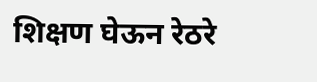शिक्षण घेऊन रेठरे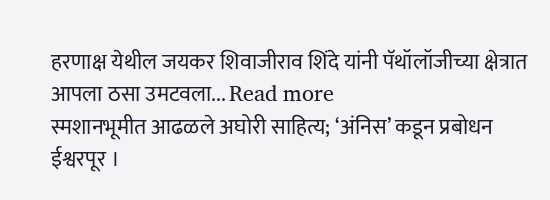हरणाक्ष येथील जयकर शिवाजीराव शिंदे यांनी पॅथॉलॉजीच्या क्षेत्रात आपला ठसा उमटवला... Read more
स्मशानभूमीत आढळले अघोरी साहित्य; ‘अंनिस’ कडून प्रबोधन ईश्वरपूर ।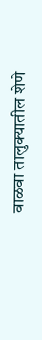वाळवा तालुक्यातील शेणे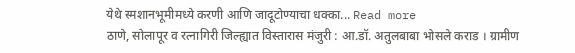येथे स्मशानभूमीमध्ये करणी आणि जादूटोण्याचा धक्का... Read more
ठाणे, सोलापूर व रत्नागिरी जिल्ह्यात विस्तारास मंजुरी : आ.डॉ. अतुलबाबा भोसले कराड । ग्रामीण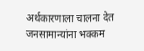अर्थकारणाला चालना देत जनसामान्यांना भक्कम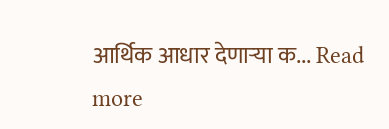आर्थिक आधार देणाऱ्या क... Read more